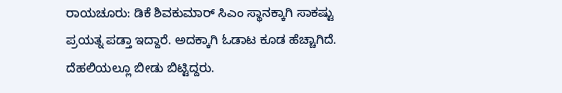ರಾಯಚೂರು: ಡಿಕೆ ಶಿವಕುಮಾರ್ ಸಿಎಂ ಸ್ಥಾನಕ್ಕಾಗಿ ಸಾಕಷ್ಟು ಪ್ರಯತ್ನ ಪಡ್ತಾ ಇದ್ದಾರೆ. ಅದಕ್ಕಾಗಿ ಓಡಾಟ ಕೂಡ ಹೆಚ್ಚಾಗಿದೆ. ದೆಹಲಿಯಲ್ಲೂ ಬೀಡು ಬಿಟ್ಟಿದ್ದರು.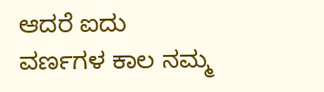ಆದರೆ ಐದು ವರ್ಣಗಳ ಕಾಲ ನಮ್ಮ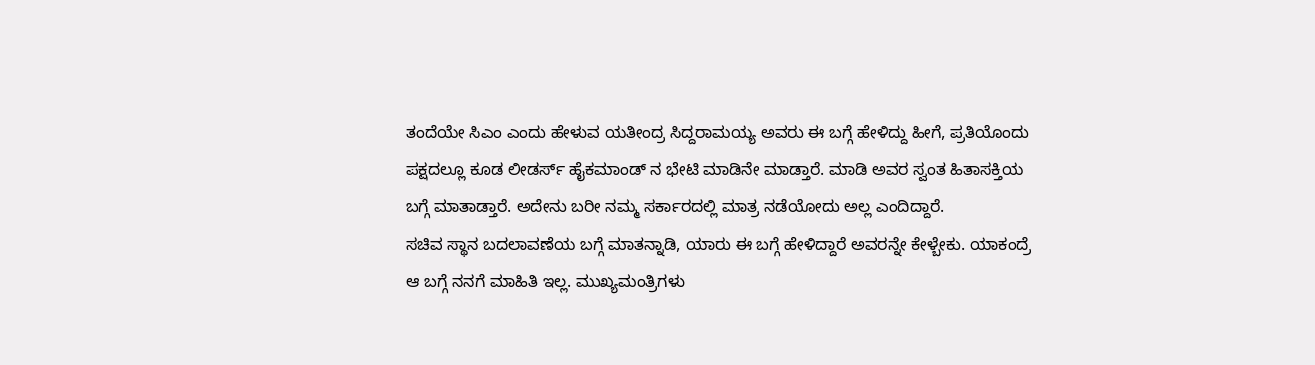ತಂದೆಯೇ ಸಿಎಂ ಎಂದು ಹೇಳುವ ಯತೀಂದ್ರ ಸಿದ್ದರಾಮಯ್ಯ ಅವರು ಈ ಬಗ್ಗೆ ಹೇಳಿದ್ದು ಹೀಗೆ, ಪ್ರತಿಯೊಂದು ಪಕ್ಷದಲ್ಲೂ ಕೂಡ ಲೀಡರ್ಸ್ ಹೈಕಮಾಂಡ್ ನ ಭೇಟಿ ಮಾಡಿನೇ ಮಾಡ್ತಾರೆ. ಮಾಡಿ ಅವರ ಸ್ವಂತ ಹಿತಾಸಕ್ತಿಯ ಬಗ್ಗೆ ಮಾತಾಡ್ತಾರೆ. ಅದೇನು ಬರೀ ನಮ್ಮ ಸರ್ಕಾರದಲ್ಲಿ ಮಾತ್ರ ನಡೆಯೋದು ಅಲ್ಲ ಎಂದಿದ್ದಾರೆ.
ಸಚಿವ ಸ್ಥಾನ ಬದಲಾವಣೆಯ ಬಗ್ಗೆ ಮಾತನ್ನಾಡಿ, ಯಾರು ಈ ಬಗ್ಗೆ ಹೇಳಿದ್ದಾರೆ ಅವರನ್ನೇ ಕೇಳ್ಬೇಕು. ಯಾಕಂದ್ರೆ ಆ ಬಗ್ಗೆ ನನಗೆ ಮಾಹಿತಿ ಇಲ್ಲ. ಮುಖ್ಯಮಂತ್ರಿಗಳು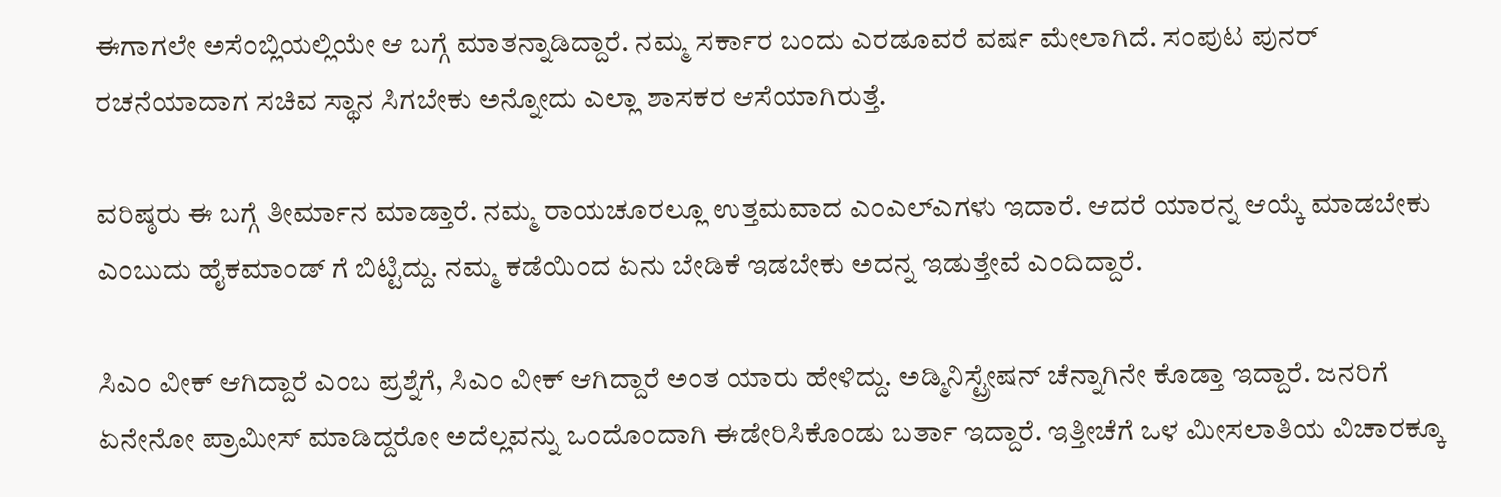ಈಗಾಗಲೇ ಅಸೆಂಬ್ಲಿಯಲ್ಲಿಯೇ ಆ ಬಗ್ಗೆ ಮಾತನ್ನಾಡಿದ್ದಾರೆ. ನಮ್ಮ ಸರ್ಕಾರ ಬಂದು ಎರಡೂವರೆ ವರ್ಷ ಮೇಲಾಗಿದೆ. ಸಂಪುಟ ಪುನರ್ ರಚನೆಯಾದಾಗ ಸಚಿವ ಸ್ಥಾನ ಸಿಗಬೇಕು ಅನ್ನೋದು ಎಲ್ಲಾ ಶಾಸಕರ ಆಸೆಯಾಗಿರುತ್ತೆ.

ವರಿಷ್ಠರು ಈ ಬಗ್ಗೆ ತೀರ್ಮಾನ ಮಾಡ್ತಾರೆ. ನಮ್ಮ ರಾಯಚೂರಲ್ಲೂ ಉತ್ತಮವಾದ ಎಂಎಲ್ಎಗಳು ಇದಾರೆ. ಆದರೆ ಯಾರನ್ನ ಆಯ್ಕೆ ಮಾಡಬೇಕು ಎಂಬುದು ಹೈಕಮಾಂಡ್ ಗೆ ಬಿಟ್ಟಿದ್ದು. ನಮ್ಮ ಕಡೆಯಿಂದ ಏನು ಬೇಡಿಕೆ ಇಡಬೇಕು ಅದನ್ನ ಇಡುತ್ತೇವೆ ಎಂದಿದ್ದಾರೆ.

ಸಿಎಂ ವೀಕ್ ಆಗಿದ್ದಾರೆ ಎಂಬ ಪ್ರಶ್ನೆಗೆ, ಸಿಎಂ ವೀಕ್ ಆಗಿದ್ದಾರೆ ಅಂತ ಯಾರು ಹೇಳಿದ್ದು. ಅಡ್ಮಿನಿಸ್ಟ್ರೇಷನ್ ಚೆನ್ನಾಗಿನೇ ಕೊಡ್ತಾ ಇದ್ದಾರೆ. ಜನರಿಗೆ ಏನೇನೋ ಪ್ರಾಮೀಸ್ ಮಾಡಿದ್ದರೋ ಅದೆಲ್ಲವನ್ನು ಒಂದೊಂದಾಗಿ ಈಡೇರಿಸಿಕೊಂಡು ಬರ್ತಾ ಇದ್ದಾರೆ. ಇತ್ತೀಚೆಗೆ ಒಳ ಮೀಸಲಾತಿಯ ವಿಚಾರಕ್ಕೂ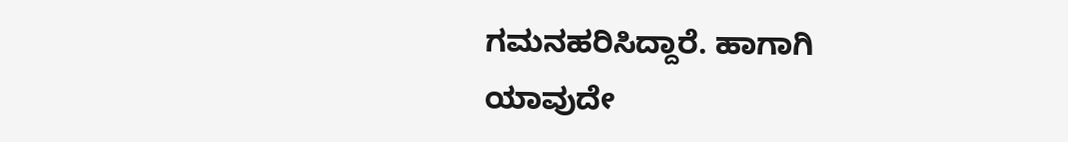ಗಮನಹರಿಸಿದ್ದಾರೆ. ಹಾಗಾಗಿ ಯಾವುದೇ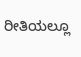ರೀತಿಯಲ್ಲೂ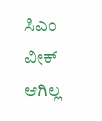ಸಿಎಂ ವೀಕ್ ಆಗಿಲ್ಲ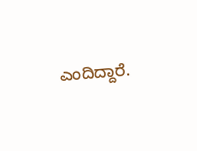ಎಂದಿದ್ದಾರೆ.